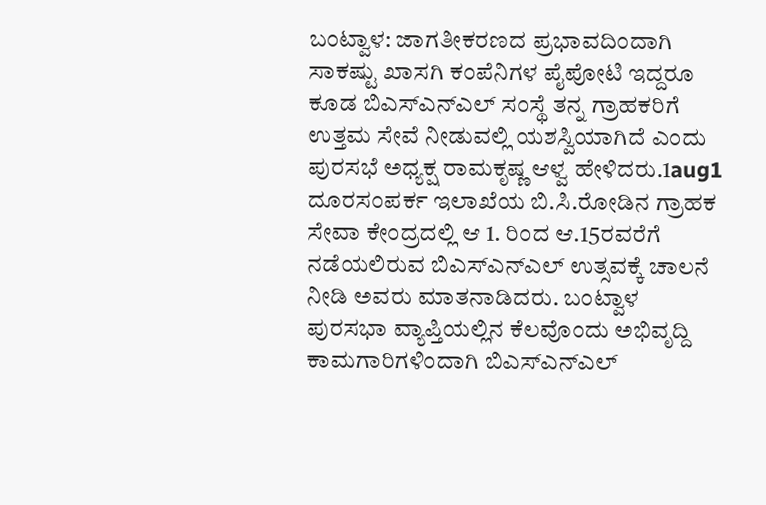ಬಂಟ್ವಾಳ: ಜಾಗತೀಕರಣದ ಪ್ರಭಾವದಿಂದಾಗಿ ಸಾಕಷ್ಟು ಖಾಸಗಿ ಕಂಪೆನಿಗಳ ಪೈಪೋಟಿ ಇದ್ದರೂ ಕೂಡ ಬಿಎಸ್‍ಎನ್‍ಎಲ್ ಸಂಸ್ಥೆ ತನ್ನ ಗ್ರಾಹಕರಿಗೆ ಉತ್ತಮ ಸೇವೆ ನೀಡುವಲ್ಲಿ ಯಶಸ್ವಿಯಾಗಿದೆ ಎಂದು ಪುರಸಭೆ ಅಧ್ಯಕ್ಷ ರಾಮಕೃಷ್ಣ ಆಳ್ವ ಹೇಳಿದರು.1aug1
ದೂರಸಂಪರ್ಕ ಇಲಾಖೆಯ ಬಿ.ಸಿ.ರೋಡಿನ ಗ್ರಾಹಕ ಸೇವಾ ಕೇಂದ್ರದಲ್ಲಿ ಆ 1. ರಿಂದ ಆ.15ರವರೆಗೆ ನಡೆಯಲಿರುವ ಬಿಎಸ್‍ಎನ್‍ಎಲ್ ಉತ್ಸವಕ್ಕೆ ಚಾಲನೆ ನೀಡಿ ಅವರು ಮಾತನಾಡಿದರು. ಬಂಟ್ವಾಳ ಪುರಸಭಾ ವ್ಯಾಪ್ತಿಯಲ್ಲಿನ ಕೆಲವೊಂದು ಅಭಿವೃದ್ದಿ ಕಾಮಗಾರಿಗಳಿಂದಾಗಿ ಬಿಎಸ್‍ಎನ್‍ಎಲ್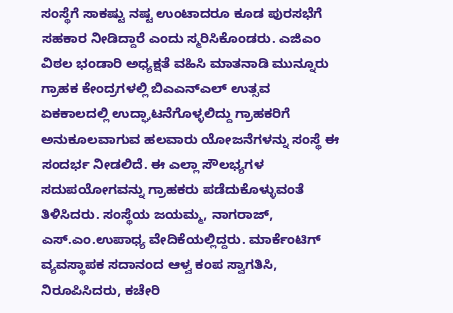ಸಂಸ್ಥೆಗೆ ಸಾಕಷ್ಟು ನಷ್ಟ ಉಂಟಾದರೂ ಕೂಡ ಪುರಸಭೆಗೆ ಸಹಕಾರ ನೀಡಿದ್ದಾರೆ ಎಂದು ಸ್ಮರಿಸಿಕೊಂಡರು. ಎಜಿಎಂ ವಿಠಲ ಭಂಡಾರಿ ಅಧ್ಯಕ್ಷತೆ ವಹಿಸಿ ಮಾತನಾಡಿ ಮುನ್ನೂರು ಗ್ರಾಹಕ ಕೇಂದ್ರಗಳಲ್ಲಿ ಬಿಎಎನ್‍ಎಲ್ ಉತ್ಸವ ಏಕಕಾಲದಲ್ಲಿ ಉದ್ಘಾಟನೆಗೊಳ್ಳಲಿದ್ದು ಗ್ರಾಹಕರಿಗೆ ಅನುಕೂಲವಾಗುವ ಹಲವಾರು ಯೋಜನೆಗಳನ್ನು ಸಂಸ್ಥೆ ಈ ಸಂದರ್ಭ ನೀಡಲಿದೆ. ಈ ಎಲ್ಲಾ ಸೌಲಭ್ಯಗಳ ಸದುಪಯೋಗವನ್ನು ಗ್ರಾಹಕರು ಪಡೆದುಕೊಳ್ಳುವಂತೆ ತಿಳಿಸಿದರು. ಸಂಸ್ಥೆಯ ಜಯಮ್ಮ, ನಾಗರಾಜ್, ಎಸ್.ಎಂ.ಉಪಾಧ್ಯ ವೇದಿಕೆಯಲ್ಲಿದ್ದರು. ಮಾರ್ಕೆಂಟಿಗ್ ವ್ಯವಸ್ಥಾಪಕ ಸದಾನಂದ ಆಳ್ವ ಕಂಪ ಸ್ವಾಗತಿಸಿ, ನಿರೂಪಿಸಿದರು, ಕಚೇರಿ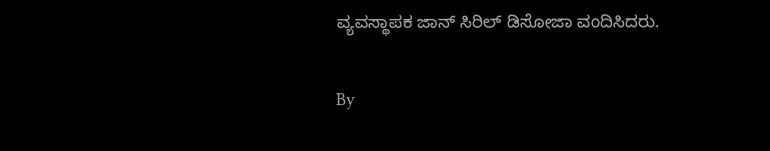ವ್ಯವಸ್ಥಾಪಕ ಜಾನ್ ಸಿರಿಲ್ ಡಿಸೋಜಾ ವಂದಿಸಿದರು.

By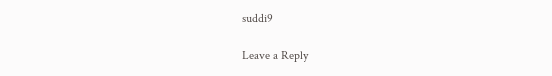suddi9

Leave a Reply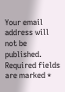Your email address will not be published. Required fields are marked *